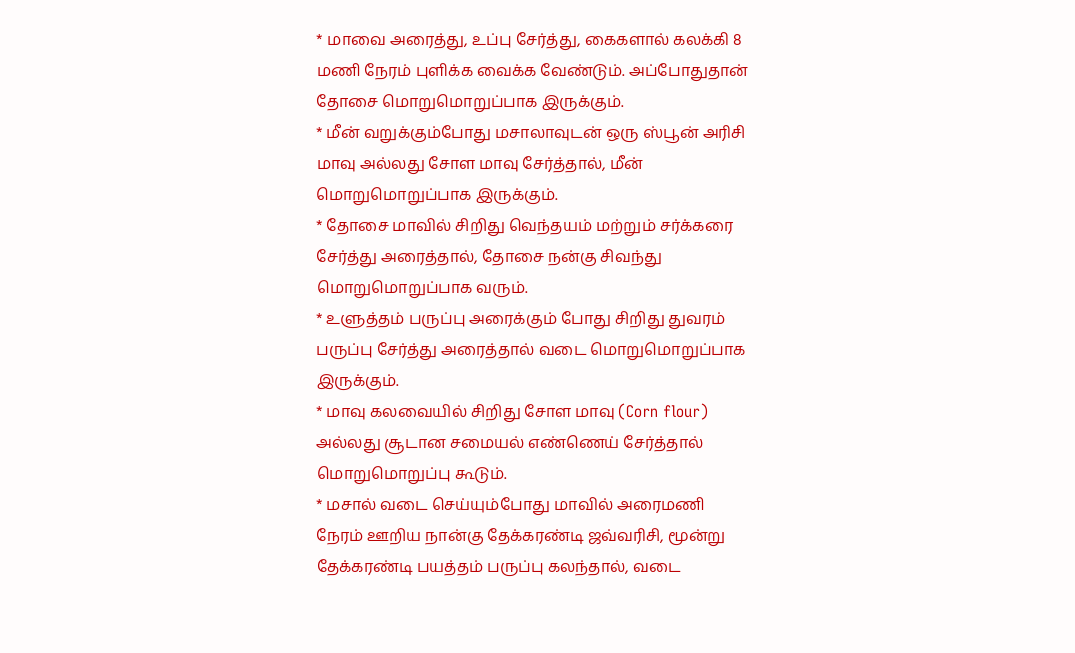* மாவை அரைத்து, உப்பு சேர்த்து, கைகளால் கலக்கி 8 மணி நேரம் புளிக்க வைக்க வேண்டும். அப்போதுதான் தோசை மொறுமொறுப்பாக இருக்கும்.
* மீன் வறுக்கும்போது மசாலாவுடன் ஒரு ஸ்பூன் அரிசி மாவு அல்லது சோள மாவு சேர்த்தால், மீன் மொறுமொறுப்பாக இருக்கும்.
* தோசை மாவில் சிறிது வெந்தயம் மற்றும் சர்க்கரை சேர்த்து அரைத்தால், தோசை நன்கு சிவந்து மொறுமொறுப்பாக வரும்.
* உளுத்தம் பருப்பு அரைக்கும் போது சிறிது துவரம் பருப்பு சேர்த்து அரைத்தால் வடை மொறுமொறுப்பாக இருக்கும்.
* மாவு கலவையில் சிறிது சோள மாவு (Corn flour) அல்லது சூடான சமையல் எண்ணெய் சேர்த்தால் மொறுமொறுப்பு கூடும்.
* மசால் வடை செய்யும்போது மாவில் அரைமணி நேரம் ஊறிய நான்கு தேக்கரண்டி ஜவ்வரிசி, மூன்று தேக்கரண்டி பயத்தம் பருப்பு கலந்தால், வடை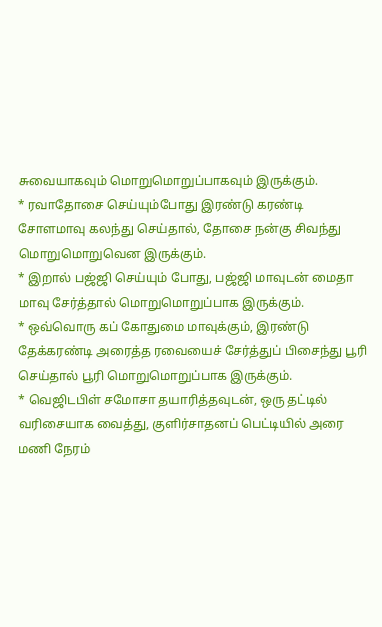சுவையாகவும் மொறுமொறுப்பாகவும் இருக்கும்.
* ரவாதோசை செய்யும்போது இரண்டு கரண்டி சோளமாவு கலந்து செய்தால், தோசை நன்கு சிவந்து மொறுமொறுவென இருக்கும்.
* இறால் பஜ்ஜி செய்யும் போது, பஜ்ஜி மாவுடன் மைதா மாவு சேர்த்தால் மொறுமொறுப்பாக இருக்கும்.
* ஒவ்வொரு கப் கோதுமை மாவுக்கும், இரண்டு தேக்கரண்டி அரைத்த ரவையைச் சேர்த்துப் பிசைந்து பூரி செய்தால் பூரி மொறுமொறுப்பாக இருக்கும்.
* வெஜிடபிள் சமோசா தயாரித்தவுடன், ஒரு தட்டில் வரிசையாக வைத்து, குளிர்சாதனப் பெட்டியில் அரை மணி நேரம்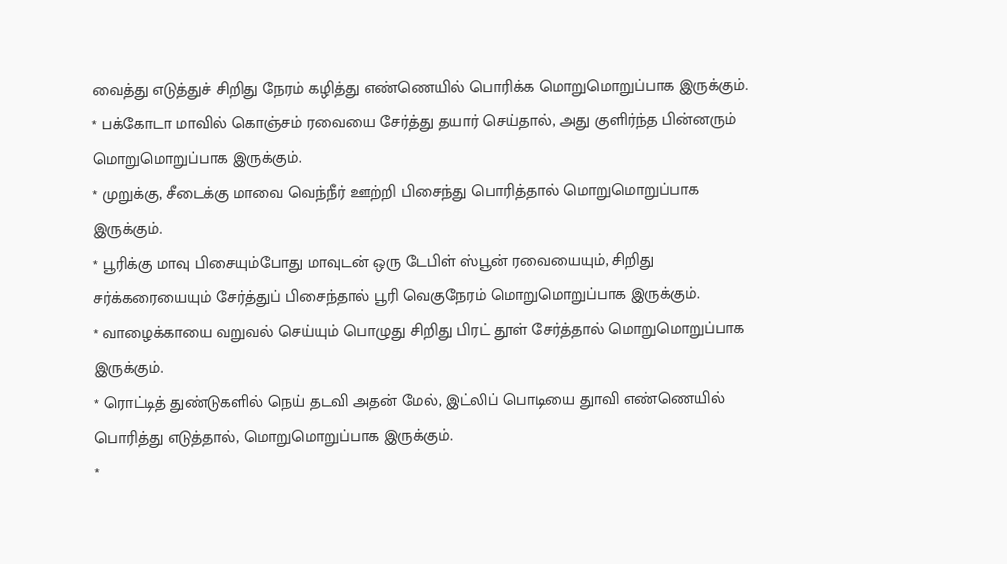வைத்து எடுத்துச் சிறிது நேரம் கழித்து எண்ணெயில் பொரிக்க மொறுமொறுப்பாக இருக்கும்.
* பக்கோடா மாவில் கொஞ்சம் ரவையை சேர்த்து தயார் செய்தால், அது குளிர்ந்த பின்னரும் மொறுமொறுப்பாக இருக்கும்.
* முறுக்கு, சீடைக்கு மாவை வெந்நீர் ஊற்றி பிசைந்து பொரித்தால் மொறுமொறுப்பாக இருக்கும்.
* பூரிக்கு மாவு பிசையும்போது மாவுடன் ஒரு டேபிள் ஸ்பூன் ரவையையும், சிறிது சர்க்கரையையும் சேர்த்துப் பிசைந்தால் பூரி வெகுநேரம் மொறுமொறுப்பாக இருக்கும்.
* வாழைக்காயை வறுவல் செய்யும் பொழுது சிறிது பிரட் தூள் சேர்த்தால் மொறுமொறுப்பாக இருக்கும்.
* ரொட்டித் துண்டுகளில் நெய் தடவி அதன் மேல், இட்லிப் பொடியை துாவி எண்ணெயில் பொரித்து எடுத்தால், மொறுமொறுப்பாக இருக்கும்.
*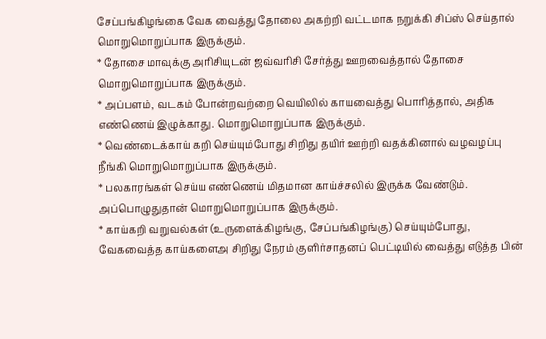சேப்பங்கிழங்கை வேக வைத்து தோலை அகற்றி வட்டமாக நறுக்கி சிப்ஸ் செய்தால் மொறுமொறுப்பாக இருக்கும்.
* தோசை மாவுக்கு அரிசியுடன் ஜவ்வரிசி சேர்த்து ஊறவைத்தால் தோசை மொறுமொறுப்பாக இருக்கும்.
* அப்பளம், வடகம் போன்றவற்றை வெயிலில் காயவைத்து பொரித்தால், அதிக எண்ணெய் இழுக்காது. மொறுமொறுப்பாக இருக்கும்.
* வெண்டைக்காய் கறி செய்யும்போது சிறிது தயிர் ஊற்றி வதக்கினால் வழவழப்பு நீங்கி மொறுமொறுப்பாக இருக்கும்.
* பலகாரங்கள் செய்ய எண்ணெய் மிதமான காய்ச்சலில் இருக்க வேண்டும். அப்பொழுதுதான் மொறுமொறுப்பாக இருக்கும்.
* காய்கறி வறுவல்கள் (உருளைக்கிழங்கு, சேப்பங்கிழங்கு) செய்யும்போது, வேகவைத்த காய்களைஅ சிறிது நேரம் குளிர்சாதனப் பெட்டியில் வைத்து எடுத்த பின்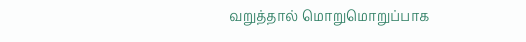வறுத்தால் மொறுமொறுப்பாக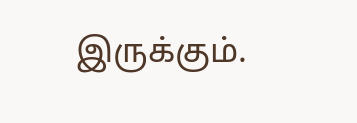இருக்கும்.